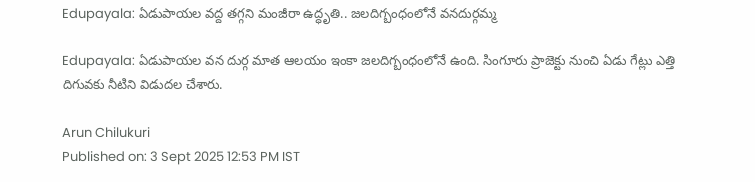Edupayala: ఏడుపాయల వద్ద తగ్గని మంజీరా ఉద్ధృతి.. జలదిగ్బంధంలోనే వనదుర్గమ్మ

Edupayala: ఏడుపాయల వన దుర్గ మాత ఆలయం ఇంకా జలదిగ్బంధంలోనే ఉంది. సింగూరు ప్రాజెక్టు నుంచి ఏడు గేట్లు ఎత్తి దిగువకు నీటిని విడుదల చేశారు.

Arun Chilukuri
Published on: 3 Sept 2025 12:53 PM IST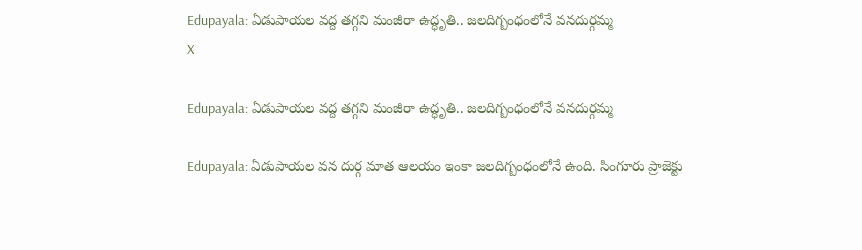Edupayala: ఏడుపాయల వద్ద తగ్గని మంజీరా ఉద్ధృతి.. జలదిగ్బంధంలోనే వనదుర్గమ్మ
X

Edupayala: ఏడుపాయల వద్ద తగ్గని మంజీరా ఉద్ధృతి.. జలదిగ్బంధంలోనే వనదుర్గమ్మ

Edupayala: ఏడుపాయల వన దుర్గ మాత ఆలయం ఇంకా జలదిగ్బంధంలోనే ఉంది. సింగూరు ప్రాజెక్టు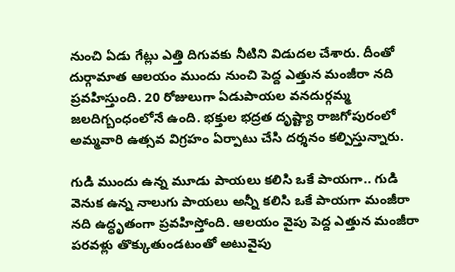నుంచి ఏడు గేట్లు ఎత్తి దిగువకు నీటిని విడుదల చేశారు. దీంతో దుర్గామాత ఆలయం ముందు నుంచి పెద్ద ఎత్తున మంజీరా నది ప్రవహిస్తుంది. 20 రోజులుగా ఏడుపాయల వనదుర్గమ్మ జలదిగ్బంధంలోనే ఉంది. భక్తుల భద్రత దృష్ట్యా రాజగోపురంలో అమ్మవారి ఉత్సవ విగ్రహం ఏర్పాటు చేసి దర్శనం కల్పిస్తున్నారు.

గుడి ముందు ఉన్న మూడు పాయలు కలిసి ఒకే పాయగా.. గుడి వెనుక ఉన్న నాలుగు పాయలు అన్నీ కలిసి ఒకే పాయగా మంజీరా నది ఉద్ధృతంగా ప్రవహిస్తోంది. ఆలయం వైపు పెద్ద ఎత్తున మంజీరా పరవళ్లు తొక్కుతుండటంతో అటువైపు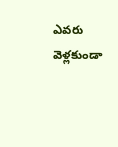ఎవరు వెళ్లకుండా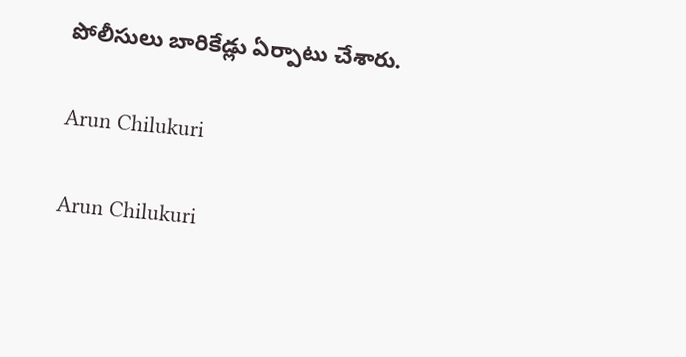పోలీసులు బారికేడ్లు ఏర్పాటు చేశారు.

Arun Chilukuri

Arun Chilukuri